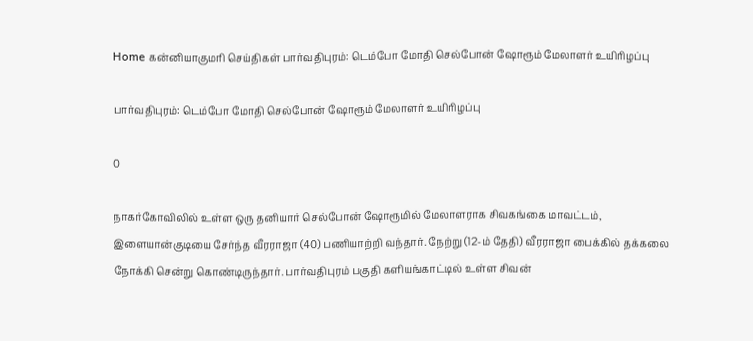Home கன்னியாகுமரி செய்திகள் பார்வதிபுரம்: டெம்போ மோதி செல்போன் ஷோரூம் மேலாளர் உயிரிழப்பு

பார்வதிபுரம்: டெம்போ மோதி செல்போன் ஷோரூம் மேலாளர் உயிரிழப்பு

0

நாகர்கோவிலில் உள்ள ஒரு தனியார் செல்போன் ஷோரூமில் மேலாளராக சிவகங்கை மாவட்டம், இளையான்குடியை சேர்ந்த வீரராஜா (40) பணியாற்றி வந்தார். நேற்று (12-ம் தேதி) வீரராஜா பைக்கில் தக்கலை நோக்கி சென்று கொண்டிருந்தார். பார்வதிபுரம் பகுதி களியங்காட்டில் உள்ள சிவன்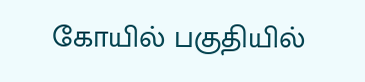கோயில் பகுதியில்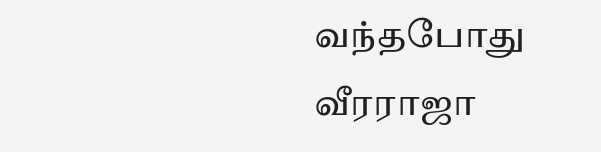வந்தபோது வீரராஜா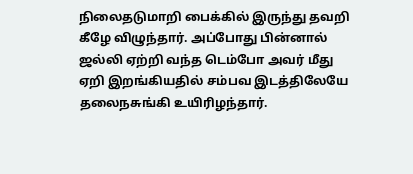நிலைதடுமாறி பைக்கில் இருந்து தவறி கீழே விழுந்தார். அப்போது பின்னால் ஜல்லி ஏற்றி வந்த டெம்போ அவர் மீது ஏறி இறங்கியதில் சம்பவ இடத்திலேயே தலைநசுங்கி உயிரிழந்தார்.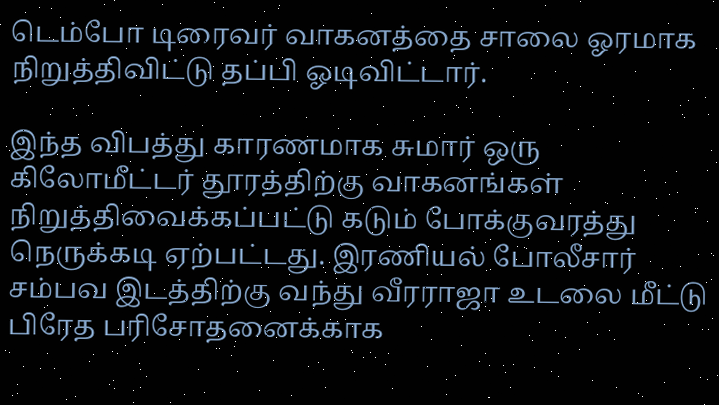டெம்போ டிரைவர் வாகனத்தை சாலை ஓரமாக நிறுத்திவிட்டு தப்பி ஓடிவிட்டார்.

இந்த விபத்து காரணமாக சுமார் ஒரு கிலோமீட்டர் தூரத்திற்கு வாகனங்கள் நிறுத்திவைக்கப்பட்டு கடும் போக்குவரத்து நெருக்கடி ஏற்பட்டது. இரணியல் போலீசார் சம்பவ இடத்திற்கு வந்து வீரராஜா உடலை மீட்டு பிரேத பரிசோதனைக்காக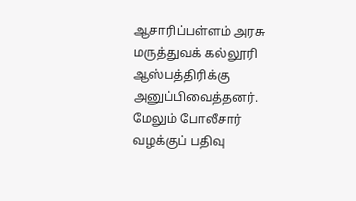ஆசாரிப்பள்ளம் அரசு மருத்துவக் கல்லூரி ஆஸ்பத்திரிக்கு அனுப்பிவைத்தனர். மேலும் போலீசார் வழக்குப் பதிவு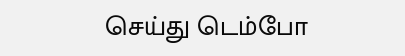செய்து டெம்போ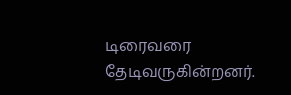டிரைவரை தேடிவருகின்றனர்.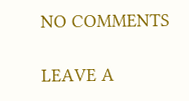NO COMMENTS

LEAVE A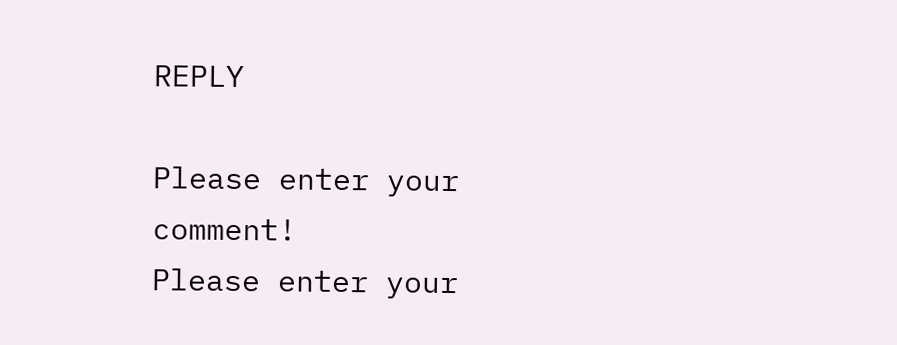REPLY

Please enter your comment!
Please enter your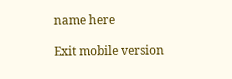name here

Exit mobile version